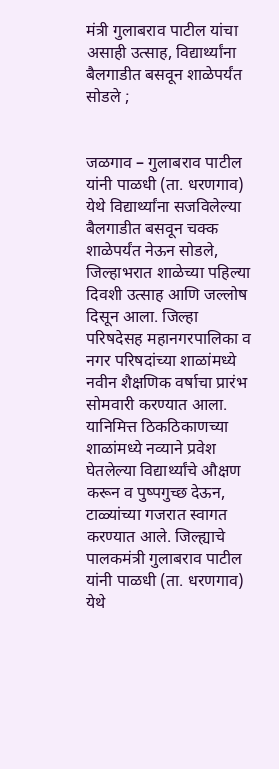मंत्री गुलाबराव पाटील यांचा असाही उत्साह, विद्यार्थ्यांना बैलगाडीत बसवून शाळेपर्यंत सोडले ;


जळगाव – गुलाबराव पाटील यांनी पाळधी (ता. धरणगाव) येथे विद्यार्थ्यांना सजविलेल्या बैलगाडीत बसवून चक्क शाळेपर्यंत नेऊन सोडले, जिल्हाभरात शाळेच्या पहिल्या दिवशी उत्साह आणि जल्लोष दिसून आला. जिल्हा परिषदेसह महानगरपालिका व नगर परिषदांच्या शाळांमध्ये नवीन शैक्षणिक वर्षाचा प्रारंभ सोमवारी करण्यात आला. यानिमित्त ठिकठिकाणच्या शाळांमध्ये नव्याने प्रवेश घेतलेल्या विद्यार्थ्यांचे औक्षण करून व पुष्पगुच्छ देऊन, टाळ्यांच्या गजरात स्वागत करण्यात आले. जिल्ह्याचे पालकमंत्री गुलाबराव पाटील यांनी पाळधी (ता. धरणगाव) येथे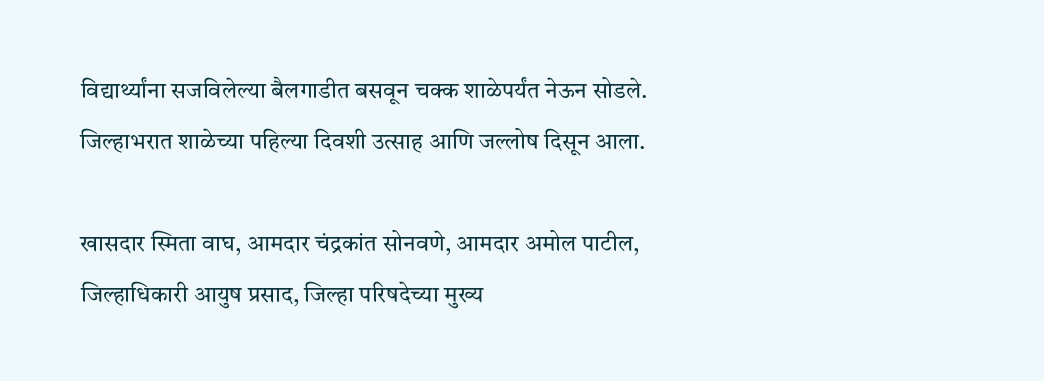विद्यार्थ्यांना सजविलेल्या बैलगाडीत बसवून चक्क शाळेपर्यंत नेऊन सोडले. जिल्हाभरात शाळेच्या पहिल्या दिवशी उत्साह आणि जल्लोष दिसून आला.

खासदार स्मिता वाघ, आमदार चंद्रकांत सोनवणे, आमदार अमोल पाटील, जिल्हाधिकारी आयुष प्रसाद, जिल्हा परिषदेच्या मुख्य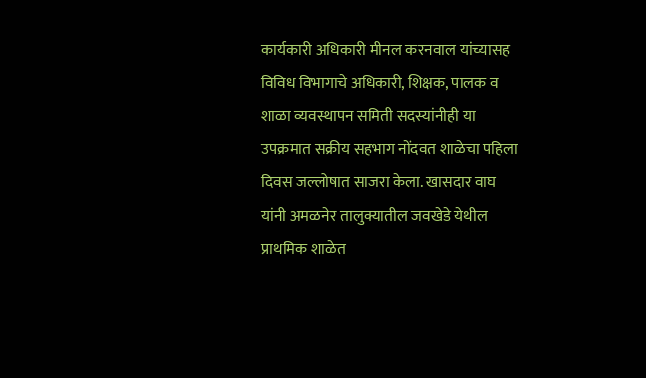कार्यकारी अधिकारी मीनल करनवाल यांच्यासह विविध विभागाचे अधिकारी, शिक्षक, पालक व शाळा व्यवस्थापन समिती सदस्यांनीही या उपक्रमात सक्रीय सहभाग नोंदवत शाळेचा पहिला दिवस जल्लोषात साजरा केला. खासदार वाघ यांनी अमळनेर तालुक्यातील जवखेडे येथील प्राथमिक शाळेत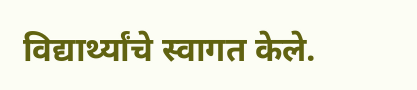विद्यार्थ्यांचे स्वागत केले.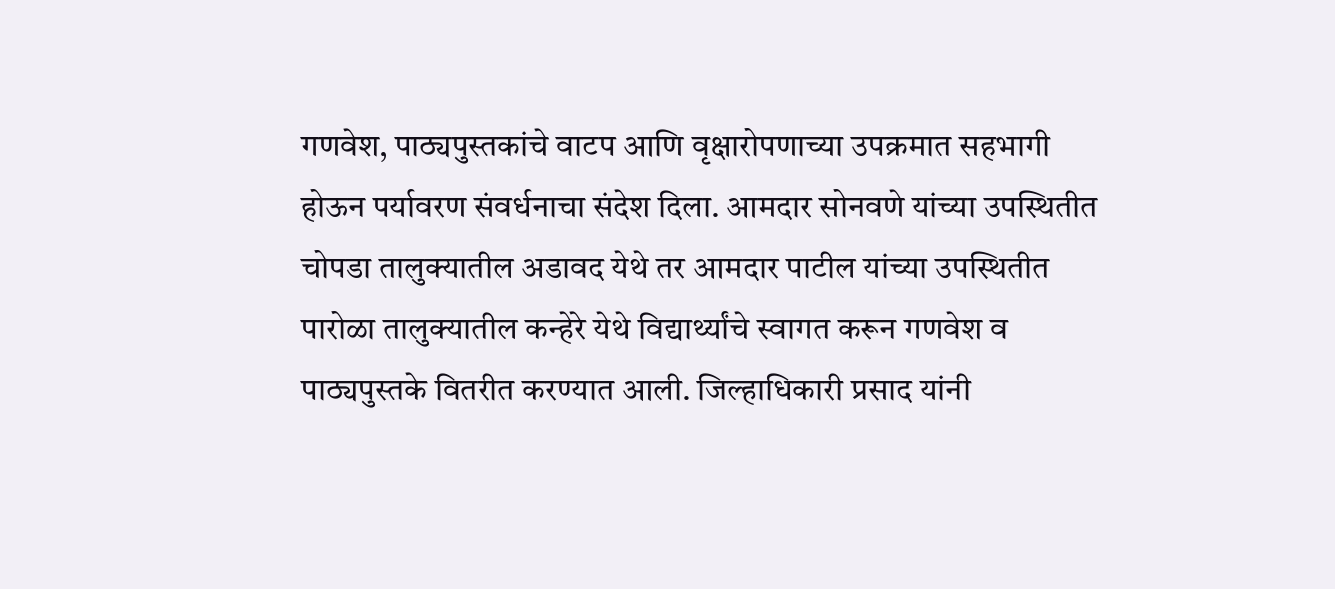गणवेश, पाठ्यपुस्तकांचे वाटप आणि वृक्षारोपणाच्या उपक्रमात सहभागी होऊन पर्यावरण संवर्धनाचा संदेश दिला. आमदार सोनवणे यांच्या उपस्थितीत चोपडा तालुक्यातील अडावद येथे तर आमदार पाटील यांच्या उपस्थितीत पारोळा तालुक्यातील कन्हेरे येथे विद्यार्थ्यांचे स्वागत करून गणवेश व पाठ्यपुस्तके वितरीत करण्यात आली. जिल्हाधिकारी प्रसाद यांनी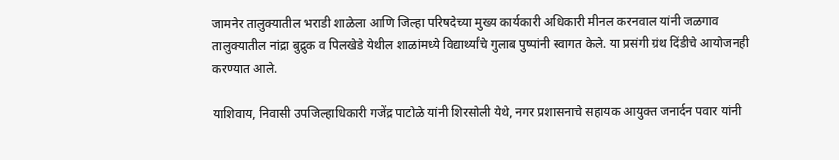जामनेर तालुक्यातील भराडी शाळेला आणि जिल्हा परिषदेच्या मुख्य कार्यकारी अधिकारी मीनल करनवाल यांनी जळगाव तालुक्यातील नांद्रा बुद्रुक व पिलखेडे येथील शाळांमध्ये विद्यार्थ्यांचे गुलाब पुष्पांनी स्वागत केले. या प्रसंगी ग्रंथ दिंडीचे आयोजनही करण्यात आले.

याशिवाय, निवासी उपजिल्हाधिकारी गजेंद्र पाटोळे यांनी शिरसोली येथे, नगर प्रशासनाचे सहायक आयुक्त जनार्दन पवार यांनी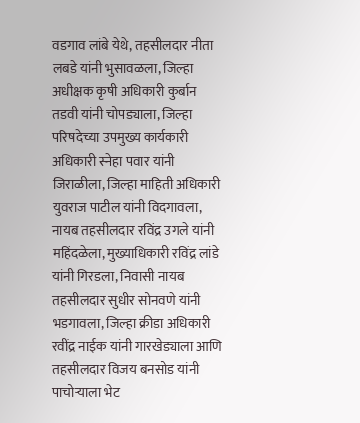वडगाव लांबे येथे, तहसीलदार नीता लबडे यांनी भुसावळला, जिल्हा अधीक्षक कृषी अधिकारी कुर्बान तडवी यांनी चोपड्याला, जिल्हा परिषदेच्या उपमुख्य कार्यकारी अधिकारी स्नेहा पवार यांनी जिराळीला, जिल्हा माहिती अधिकारी युवराज पाटील यांनी विदगावला, नायब तहसीलदार रविंद्र उगले यांनी महिंदळेला, मुख्याधिकारी रविंद्र लांडे यांनी गिरडला, निवासी नायब तहसीलदार सुधीर सोनवणे यांनी भडगावला, जिल्हा क्रीडा अधिकारी रवींद्र नाईक यांनी गारखेड्याला आणि तहसीलदार विजय बनसोड यांनी पाचोऱ्याला भेट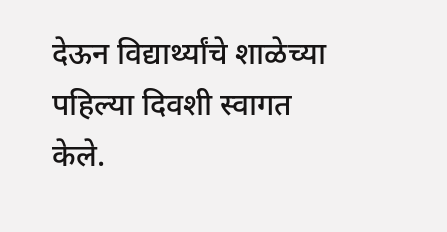देऊन विद्यार्थ्यांचे शाळेच्या पहिल्या दिवशी स्वागत केले.